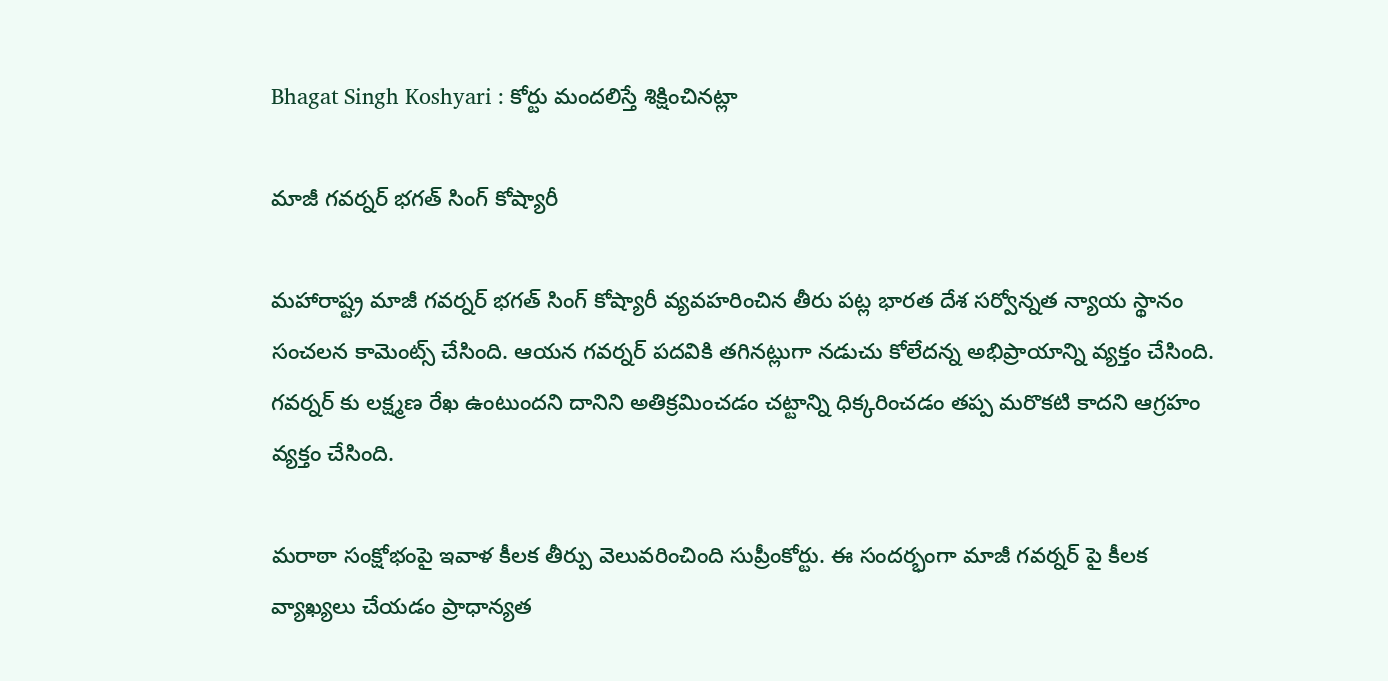Bhagat Singh Koshyari : కోర్టు మంద‌లిస్తే శిక్షించిన‌ట్లా

మాజీ గ‌వ‌ర్న‌ర్ భ‌గ‌త్ సింగ్ కోష్యారీ

మ‌హారాష్ట్ర మాజీ గ‌వ‌ర్న‌ర్ భ‌గ‌త్ సింగ్ కోష్యారీ వ్య‌వ‌హ‌రించిన తీరు ప‌ట్ల భార‌త దేశ స‌ర్వోన్న‌త న్యాయ స్థానం సంచ‌ల‌న కామెంట్స్ చేసింది. ఆయ‌న గ‌వ‌ర్న‌ర్ ప‌ద‌వికి త‌గిన‌ట్లుగా న‌డుచు కోలేద‌న్న అభిప్రాయాన్ని వ్య‌క్తం చేసింది. గ‌వ‌ర్న‌ర్ కు ల‌క్ష్మ‌ణ రేఖ ఉంటుంద‌ని దానిని అతిక్ర‌మించ‌డం చ‌ట్టాన్ని ధిక్క‌రించ‌డం త‌ప్ప మ‌రొక‌టి కాద‌ని ఆగ్ర‌హం వ్య‌క్తం చేసింది.

మ‌రాఠా సంక్షోభంపై ఇవాళ కీల‌క తీర్పు వెలువ‌రించింది సుప్రీంకోర్టు. ఈ సంద‌ర్భంగా మాజీ గ‌వ‌ర్న‌ర్ పై కీల‌క వ్యాఖ్య‌లు చేయ‌డం ప్రాధాన్య‌త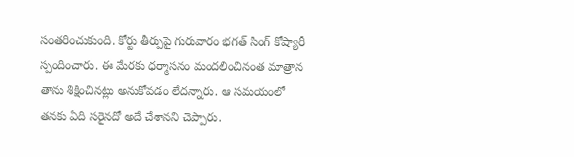సంత‌రించుకుంది. కోర్టు తీర్పుపై గురువారం భ‌గ‌త్ సింగ్ కోష్యారీ స్పందించారు. ఈ మేర‌కు ధ‌ర్మాస‌నం మందలించినంత మాత్రాన తాను శిక్షించిన‌ట్లు అనుకోవ‌డం లేద‌న్నారు. ఆ స‌మ‌యంలో త‌న‌కు ఏది స‌రైన‌దో అదే చేశాన‌ని చెప్పారు.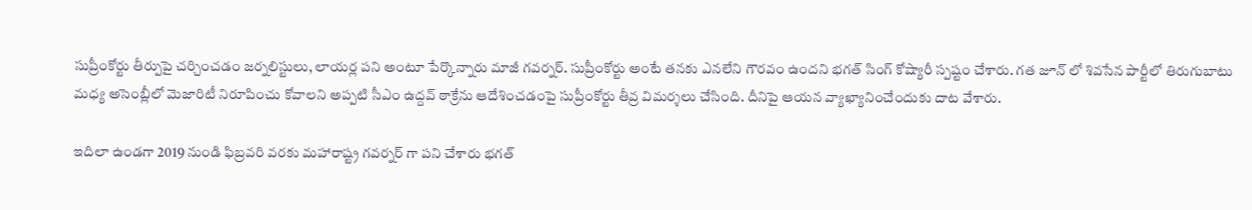సుప్రీంకోర్టు తీర్పుపై చ‌ర్చించ‌డం జ‌ర్న‌లిస్టులు, లాయ‌ర్ల పని అంటూ పేర్కొన్నారు మాజీ గ‌వ‌ర్న‌ర్. సుప్రీంకోర్టు అంటే త‌న‌కు ఎన‌లేని గౌర‌వం ఉంద‌ని భ‌గ‌త్ సింగ్ కోష్యారీ స్ప‌ష్టం చేశారు. గ‌త జూన్ లో శివ‌సేన పార్టీలో తిరుగుబాటు మ‌ధ్య అసెంబ్లీలో మెజారిటీ నిరూపించు కోవాల‌ని అప్ప‌టి సీఎం ఉద్ద‌వ్ ఠాక్రేను ఆదేశించ‌డంపై సుప్రీంకోర్టు తీవ్ర విమ‌ర్శ‌లు చేసింది. దీనిపై ఆయ‌న వ్యాఖ్యానించేందుకు దాట వేశారు.

ఇదిలా ఉండ‌గా 2019 నుండి ఫిబ్ర‌వ‌రి వ‌ర‌కు మ‌హారాష్ట్ర గ‌వ‌ర్న‌ర్ గా ప‌ని చేశారు భ‌గ‌త్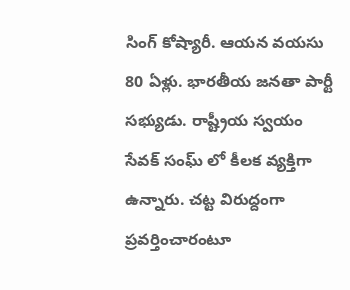సింగ్ కోష్యారీ. ఆయ‌న వ‌య‌సు 80 ఏళ్లు. భార‌తీయ జ‌న‌తా పార్టీ స‌భ్యుడు. రాష్ట్రీయ స్వ‌యం సేవ‌క్ సంఘ్ లో కీల‌క వ్య‌క్తిగా ఉన్నారు. చ‌ట్ట విరుద్దంగా ప్ర‌వ‌ర్తించారంటూ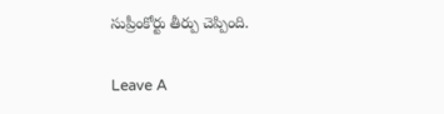సుప్రీంకోర్టు తీర్పు చెప్పింది.

Leave A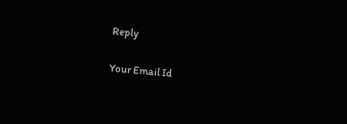Reply

Your Email Id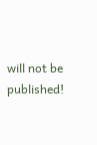will not be published!